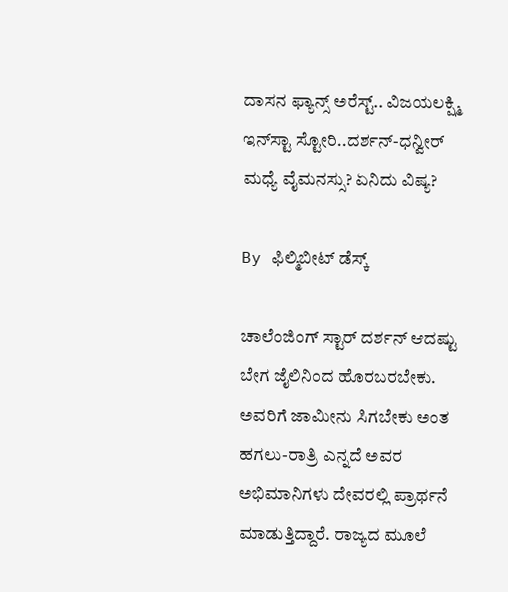ದಾಸನ ಫ್ಯಾನ್ಸ್ ಅರೆಸ್ಟ್‌.. ವಿಜಯಲಕ್ಷ್ಮಿ ಇನ್‌ಸ್ಟಾ ಸ್ಟೋರಿ..ದರ್ಶನ್-ಧನ್ವೀರ್ ಮಧ್ಯೆ ವೈಮನಸ್ಸು? ಏನಿದು ವಿಷ್ಯ?

By ಫಿಲ್ಮಿಬೀಟ್ ಡೆಸ್ಕ್

ಚಾಲೆಂಜಿಂಗ್ ಸ್ಟಾರ್ ದರ್ಶನ್ ಆದಷ್ಟು ಬೇಗ ಜೈಲಿನಿಂದ ಹೊರಬರಬೇಕು. ಅವರಿಗೆ ಜಾಮೀನು ಸಿಗಬೇಕು ಅಂತ ಹಗಲು-ರಾತ್ರಿ ಎನ್ನದೆ ಅವರ ಅಭಿಮಾನಿಗಳು ದೇವರಲ್ಲಿ ಪ್ರಾರ್ಥನೆ ಮಾಡುತ್ತಿದ್ದಾರೆ. ರಾಜ್ಯದ ಮೂಲೆ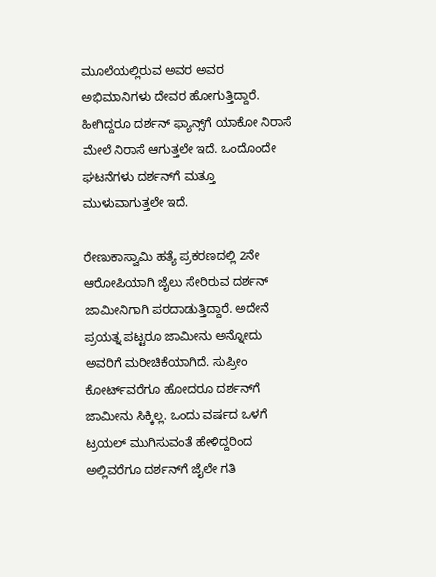ಮೂಲೆಯಲ್ಲಿರುವ ಅವರ ಅವರ ಅಭಿಮಾನಿಗಳು ದೇವರ ಹೋಗುತ್ತಿದ್ದಾರೆ. ಹೀಗಿದ್ದರೂ ದರ್ಶನ್ ಫ್ಯಾನ್ಸ್‌ಗೆ ಯಾಕೋ ನಿರಾಸೆ ಮೇಲೆ ನಿರಾಸೆ ಆಗುತ್ತಲೇ ಇದೆ. ಒಂದೊಂದೇ ಘಟನೆಗಳು ದರ್ಶನ್‌ಗೆ ಮತ್ತೂ ಮುಳುವಾಗುತ್ತಲೇ ಇದೆ.

ರೇಣುಕಾಸ್ವಾಮಿ ಹತ್ಯೆ ಪ್ರಕರಣದಲ್ಲಿ 2ನೇ ಆರೋಪಿಯಾಗಿ ಜೈಲು ಸೇರಿರುವ ದರ್ಶನ್ ಜಾಮೀನಿಗಾಗಿ ಪರದಾಡುತ್ತಿದ್ದಾರೆ. ಅದೇನೆ ಪ್ರಯತ್ನ ಪಟ್ಟರೂ ಜಾಮೀನು ಅನ್ನೋದು ಅವರಿಗೆ ಮರೀಚಿಕೆಯಾಗಿದೆ. ಸುಪ್ರೀಂ ಕೋರ್ಟ್‌ವರೆಗೂ ಹೋದರೂ ದರ್ಶನ್‌ಗೆ ಜಾಮೀನು ಸಿಕ್ಕಿಲ್ಲ. ಒಂದು ವರ್ಷದ ಒಳಗೆ ಟ್ರಯಲ್ ಮುಗಿಸುವಂತೆ ಹೇಳಿದ್ದರಿಂದ ಅಲ್ಲಿವರೆಗೂ ದರ್ಶನ್‌ಗೆ ಜೈಲೇ ಗತಿ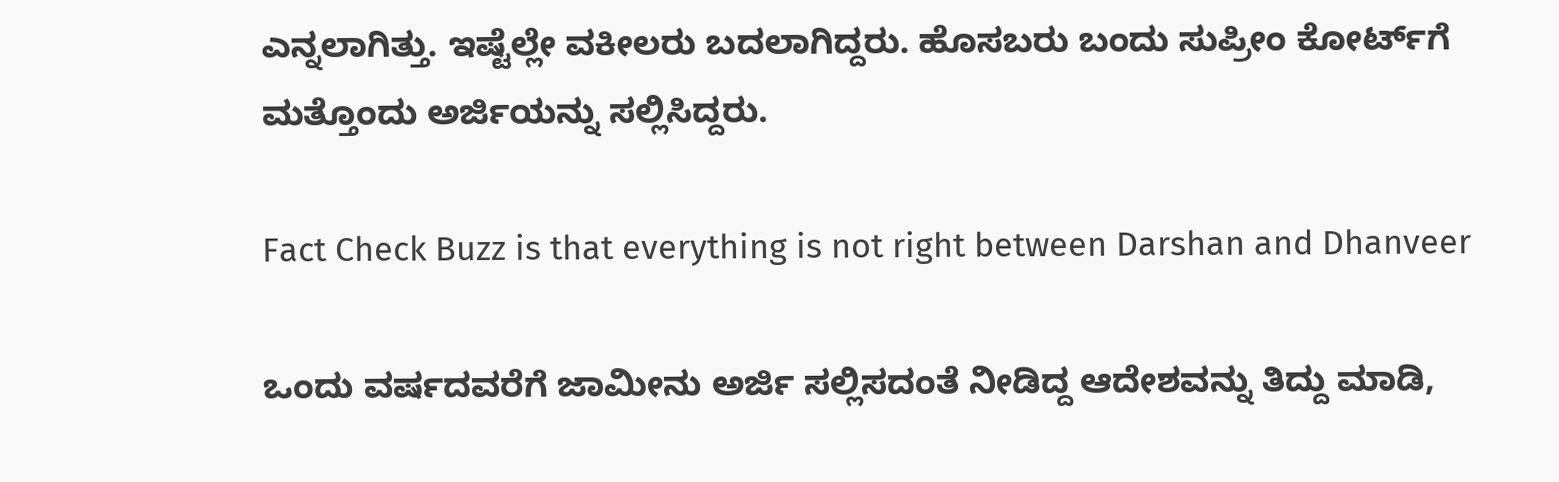ಎನ್ನಲಾಗಿತ್ತು. ಇಷ್ಟೆಲ್ಲೇ ವಕೀಲರು ಬದಲಾಗಿದ್ದರು. ಹೊಸಬರು ಬಂದು ಸುಪ್ರೀಂ ಕೋರ್ಟ್‌ಗೆ ಮತ್ತೊಂದು ಅರ್ಜಿಯನ್ನು ಸಲ್ಲಿಸಿದ್ದರು.

Fact Check Buzz is that everything is not right between Darshan and Dhanveer

ಒಂದು ವರ್ಷದವರೆಗೆ ಜಾಮೀನು ಅರ್ಜಿ ಸಲ್ಲಿಸದಂತೆ ನೀಡಿದ್ದ ಆದೇಶವನ್ನು ತಿದ್ದು ಮಾಡಿ,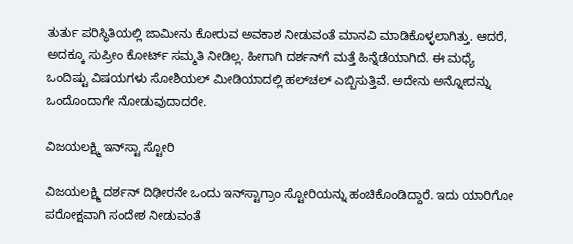ತುರ್ತು ಪರಿಸ್ಥಿತಿಯಲ್ಲಿ ಜಾಮೀನು ಕೋರುವ ಅವಕಾಶ ನೀಡುವಂತೆ ಮಾನವಿ ಮಾಡಿಕೊಳ್ಳಲಾಗಿತ್ತು. ಆದರೆ, ಅದಕ್ಕೂ ಸುಪ್ರೀಂ ಕೋರ್ಟ್ ಸಮ್ಮತಿ ನೀಡಿಲ್ಲ. ಹೀಗಾಗಿ ದರ್ಶನ್‌ಗೆ ಮತ್ತೆ ಹಿನ್ನೆಡೆಯಾಗಿದೆ. ಈ ಮಧ್ಯೆ ಒಂದಿಷ್ಟು ವಿಷಯಗಳು ಸೋಶಿಯಲ್ ಮೀಡಿಯಾದಲ್ಲಿ ಹಲ್‌ಚಲ್ ಎಬ್ಬಿಸುತ್ತಿವೆ. ಅದೇನು ಅನ್ನೋದನ್ನು ಒಂದೊಂದಾಗೇ ನೋಡುವುದಾದರೇ.

ವಿಜಯಲಕ್ಷ್ಮಿ ಇನ್‌ಸ್ಟಾ ಸ್ಟೋರಿ

ವಿಜಯಲಕ್ಷ್ಮಿ ದರ್ಶನ್ ದಿಢೀರನೇ ಒಂದು ಇನ್‌ಸ್ಟಾಗ್ರಾಂ ಸ್ಟೋರಿಯನ್ನು ಹಂಚಿಕೊಂಡಿದ್ದಾರೆ. ಇದು ಯಾರಿಗೋ ಪರೋಕ್ಷವಾಗಿ ಸಂದೇಶ ನೀಡುವಂತೆ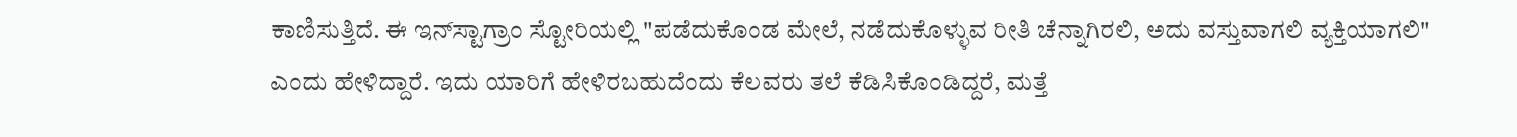ಕಾಣಿಸುತ್ತಿದೆ. ಈ ಇನ್‌ಸ್ಟಾಗ್ರಾಂ ಸ್ಟೋರಿಯಲ್ಲಿ "ಪಡೆದುಕೊಂಡ ಮೇಲೆ, ನಡೆದುಕೊಳ್ಳುವ ರೀತಿ ಚೆನ್ನಾಗಿರಲಿ, ಅದು ವಸ್ತುವಾಗಲಿ ವ್ಯಕ್ತಿಯಾಗಲಿ" ಎಂದು ಹೇಳಿದ್ದಾರೆ. ಇದು ಯಾರಿಗೆ ಹೇಳಿರಬಹುದೆಂದು ಕೆಲವರು ತಲೆ ಕೆಡಿಸಿಕೊಂಡಿದ್ದರೆ, ಮತ್ತೆ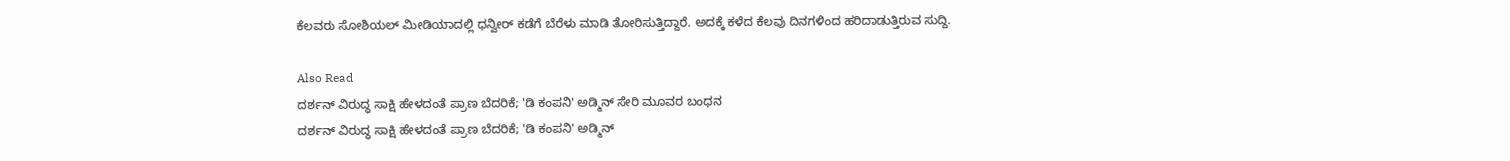ಕೆಲವರು ಸೋಶಿಯಲ್ ಮೀಡಿಯಾದಲ್ಲಿ ಧನ್ವೀರ್ ಕಡೆಗೆ ಬೆರೆಳು ಮಾಡಿ ತೋರಿಸುತ್ತಿದ್ದಾರೆ. ಅದಕ್ಕೆ ಕಳೆದ ಕೆಲವು ದಿನಗಳಿಂದ ಹರಿದಾಡುತ್ತಿರುವ ಸುದ್ದಿ.

Also Read
ದರ್ಶನ್ ವಿರುದ್ಧ ಸಾಕ್ಷಿ ಹೇಳದಂತೆ ಪ್ರಾಣ ಬೆದರಿಕೆ; 'ಡಿ ಕಂಪನಿ' ಅಡ್ಮಿನ್ ಸೇರಿ ಮೂವರ ಬಂಧನ
ದರ್ಶನ್ ವಿರುದ್ಧ ಸಾಕ್ಷಿ ಹೇಳದಂತೆ ಪ್ರಾಣ ಬೆದರಿಕೆ; 'ಡಿ ಕಂಪನಿ' ಅಡ್ಮಿನ್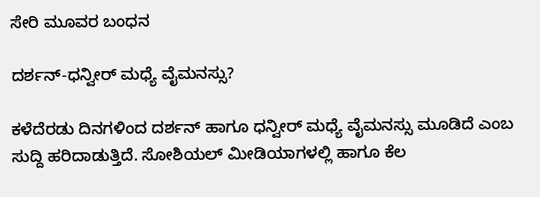ಸೇರಿ ಮೂವರ ಬಂಧನ

ದರ್ಶನ್-ಧನ್ವೀರ್ ಮಧ್ಯೆ ವೈಮನಸ್ಸು?

ಕಳೆದೆರಡು ದಿನಗಳಿಂದ ದರ್ಶನ್ ಹಾಗೂ ಧನ್ವೀರ್ ಮಧ್ಯೆ ವೈಮನಸ್ಸು ಮೂಡಿದೆ ಎಂಬ ಸುದ್ದಿ ಹರಿದಾಡುತ್ತಿದೆ. ಸೋಶಿಯಲ್ ಮೀಡಿಯಾಗಳಲ್ಲಿ ಹಾಗೂ ಕೆಲ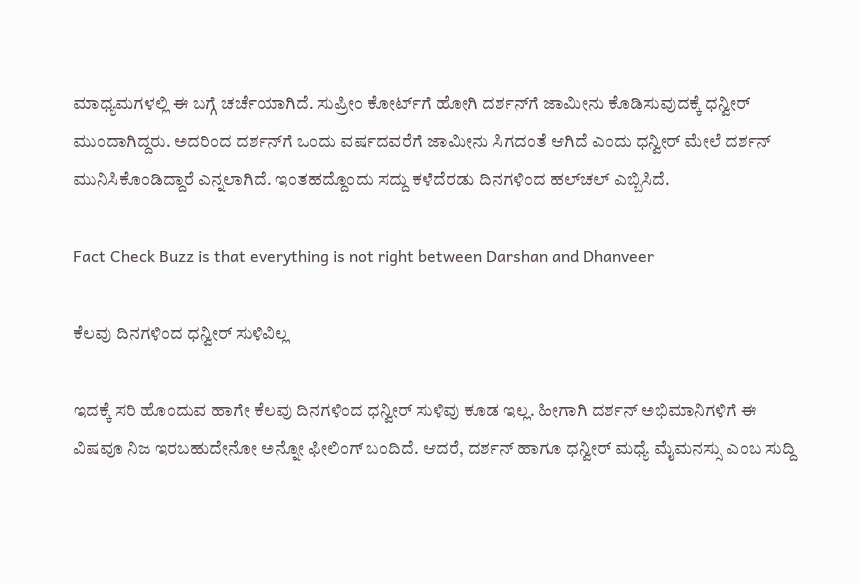ಮಾಧ್ಯಮಗಳಲ್ಲಿ ಈ ಬಗ್ಗೆ ಚರ್ಚೆಯಾಗಿದೆ. ಸುಪ್ರೀಂ ಕೋರ್ಟ್‌ಗೆ ಹೋಗಿ ದರ್ಶನ್‌ಗೆ ಜಾಮೀನು ಕೊಡಿಸುವುದಕ್ಕೆ ಧನ್ವೀರ್ ಮುಂದಾಗಿದ್ದರು. ಅದರಿಂದ ದರ್ಶನ್‌ಗೆ ಒಂದು ವರ್ಷದವರೆಗೆ ಜಾಮೀನು ಸಿಗದಂತೆ ಆಗಿದೆ ಎಂದು ಧನ್ವೀರ್ ಮೇಲೆ ದರ್ಶನ್ ಮುನಿಸಿಕೊಂಡಿದ್ದಾರೆ ಎನ್ನಲಾಗಿದೆ. ಇಂತಹದ್ದೊಂದು ಸದ್ದು ಕಳೆದೆರಡು ದಿನಗಳಿಂದ ಹಲ್‌ಚಲ್ ಎಬ್ಬಿಸಿದೆ.

Fact Check Buzz is that everything is not right between Darshan and Dhanveer

ಕೆಲವು ದಿನಗಳಿಂದ ಧನ್ವೀರ್ ಸುಳಿವಿಲ್ಲ

ಇದಕ್ಕೆ ಸರಿ ಹೊಂದುವ ಹಾಗೇ ಕೆಲವು ದಿನಗಳಿಂದ ಧನ್ವೀರ್ ಸುಳಿವು ಕೂಡ ಇಲ್ಲ. ಹೀಗಾಗಿ ದರ್ಶನ್ ಅಭಿಮಾನಿಗಳಿಗೆ ಈ ವಿಷವೂ ನಿಜ ಇರಬಹುದೇನೋ ಅನ್ನೋ ಫೀಲಿಂಗ್ ಬಂದಿದೆ. ಆದರೆ, ದರ್ಶನ್ ಹಾಗೂ ಧನ್ವೀರ್ ಮಧ್ಯೆ ಮೈಮನಸ್ಸು ಎಂಬ ಸುದ್ದಿ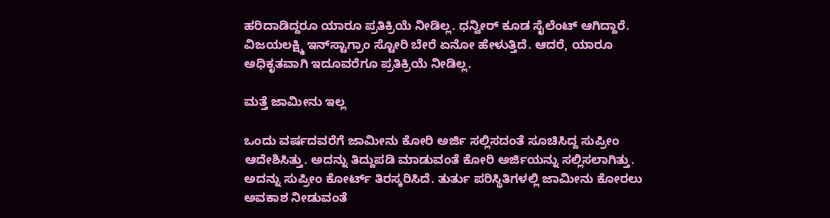ಹರಿದಾಡಿದ್ದರೂ ಯಾರೂ ಪ್ರತಿಕ್ರಿಯೆ ನೀಡಿಲ್ಲ. ಧನ್ವೀರ್ ಕೂಡ ಸೈಲೆಂಟ್ ಆಗಿದ್ದಾರೆ. ವಿಜಯಲಕ್ಷ್ಮಿ ಇನ್‌ಸ್ಟಾಗ್ರಾಂ ಸ್ಟೋರಿ ಬೇರೆ ಏನೋ ಹೇಳುತ್ತಿದೆ. ಆದರೆ, ಯಾರೂ ಅಧಿಕೃತವಾಗಿ ಇದೂವರೆಗೂ ಪ್ರತಿಕ್ರಿಯೆ ನೀಡಿಲ್ಲ.

ಮತ್ತೆ ಜಾಮೀನು ಇಲ್ಲ

ಒಂದು ವರ್ಷದವರೆಗೆ ಜಾಮೀನು ಕೋರಿ ಅರ್ಜಿ ಸಲ್ಲಿಸದಂತೆ ಸೂಚಿಸಿದ್ದ ಸುಪ್ರೀಂ ಆದೇಶಿಸಿತ್ತು. ಅದನ್ನು ತಿದ್ದುಪಡಿ ಮಾಡುವಂತೆ ಕೋರಿ ಅರ್ಜಿಯನ್ನು ಸಲ್ಲಿಸಲಾಗಿತ್ತು. ಅದನ್ನು ಸುಪ್ರೀಂ ಕೋರ್ಟ್‌ ತಿರಸ್ಕರಿಸಿದೆ. ತುರ್ತು ಪರಿಸ್ಥಿತಿಗಳಲ್ಲಿ ಜಾಮೀನು ಕೋರಲು ಅವಕಾಶ ನೀಡುವಂತೆ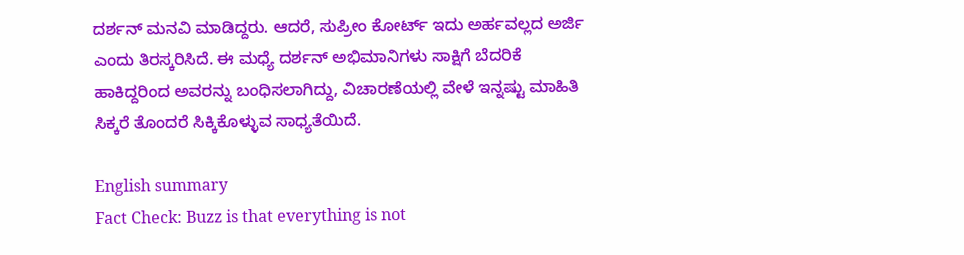ದರ್ಶನ್‌ ಮನವಿ ಮಾಡಿದ್ದರು. ಆದರೆ, ಸುಪ್ರೀಂ ಕೋರ್ಟ್ ಇದು ಅರ್ಹವಲ್ಲದ ಅರ್ಜಿ ಎಂದು ತಿರಸ್ಕರಿಸಿದೆ. ಈ ಮಧ್ಯೆ ದರ್ಶನ್ ಅಭಿಮಾನಿಗಳು ಸಾಕ್ಷಿಗೆ ಬೆದರಿಕೆ ಹಾಕಿದ್ದರಿಂದ ಅವರನ್ನು ಬಂಧಿಸಲಾಗಿದ್ದು, ವಿಚಾರಣೆಯಲ್ಲಿ ವೇಳೆ ಇನ್ನಷ್ಟು ಮಾಹಿತಿ ಸಿಕ್ಕರೆ ತೊಂದರೆ ಸಿಕ್ಕಿಕೊಳ್ಳುವ ಸಾಧ್ಯತೆಯಿದೆ.

English summary
Fact Check: Buzz is that everything is not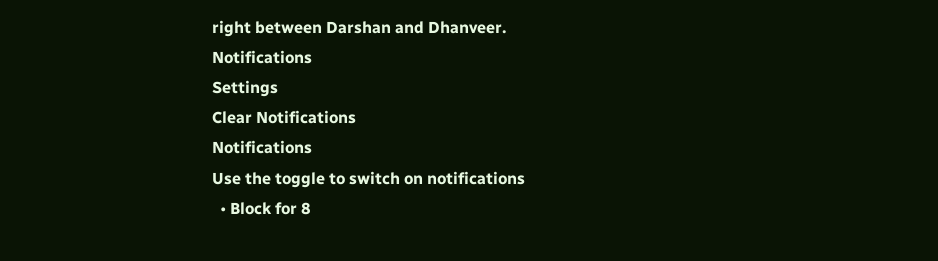right between Darshan and Dhanveer.
Notifications
Settings
Clear Notifications
Notifications
Use the toggle to switch on notifications
  • Block for 8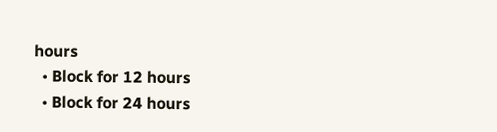hours
  • Block for 12 hours
  • Block for 24 hours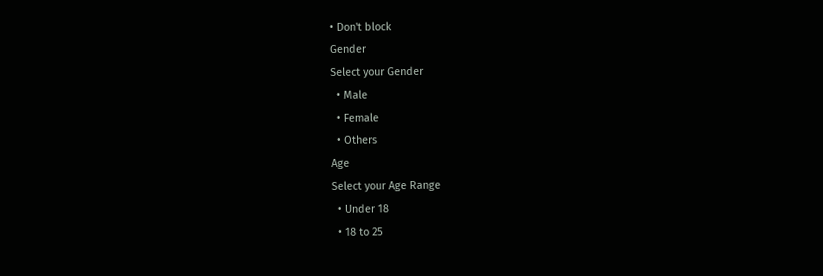• Don't block
Gender
Select your Gender
  • Male
  • Female
  • Others
Age
Select your Age Range
  • Under 18
  • 18 to 25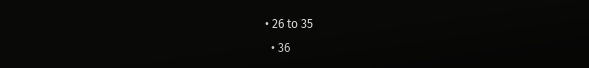• 26 to 35
  • 36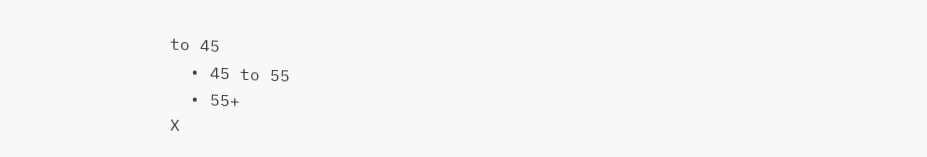to 45
  • 45 to 55
  • 55+
X